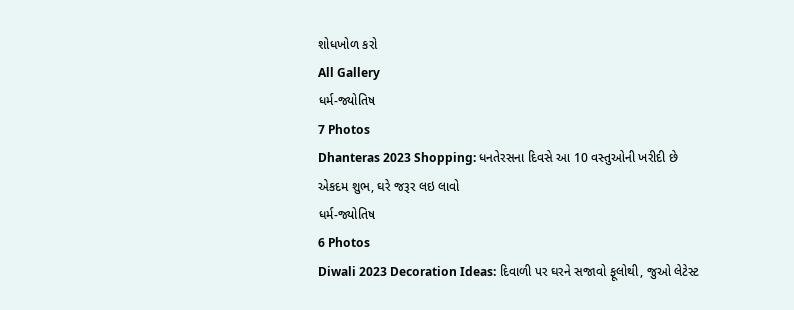શોધખોળ કરો
All Gallery
ધર્મ-જ્યોતિષ
7 Photos
Dhanteras 2023 Shopping: ધનતેરસના દિવસે આ 10 વસ્તુઓની ખરીદી છે એકદમ શુભ, ઘરે જરૂર લઇ લાવો
ધર્મ-જ્યોતિષ
6 Photos
Diwali 2023 Decoration Ideas: દિવાળી પર ઘરને સજાવો ફૂલોથી, જુઓ લેટેસ્ટ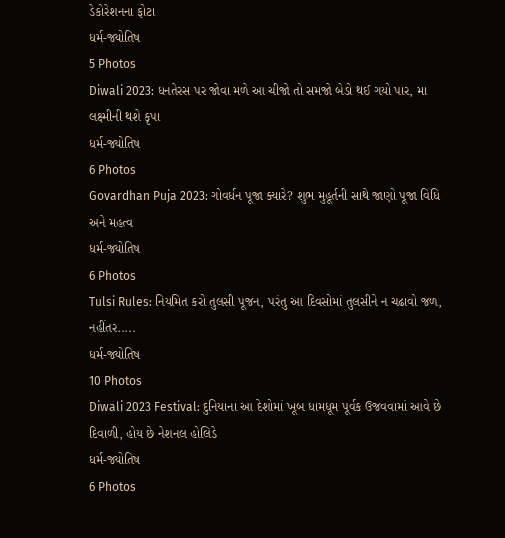ડેકોરેશનના ફોટા
ધર્મ-જ્યોતિષ
5 Photos
Diwali 2023: ધનતેરસ પર જોવા મળે આ ચીજો તો સમજો બેડો થઈ ગયો પાર, મા લક્ષ્મીની થશે કૃપા
ધર્મ-જ્યોતિષ
6 Photos
Govardhan Puja 2023: ગોવર્ધન પૂજા ક્યારે? શુભ મુહૂર્તની સાથે જાણો પૂજા વિધિ અને મહત્વ
ધર્મ-જ્યોતિષ
6 Photos
Tulsi Rules: નિયમિત કરો તુલસી પૂજન, પરંતુ આ દિવસોમાં તુલસીને ન ચઢાવો જળ, નહીંતર.....
ધર્મ-જ્યોતિષ
10 Photos
Diwali 2023 Festival: દુનિયાના આ દેશોમાં ખૂબ ધામધૂમ પૂર્વક ઉજવવામાં આવે છે દિવાળી, હોય છે નેશનલ હોલિડે
ધર્મ-જ્યોતિષ
6 Photos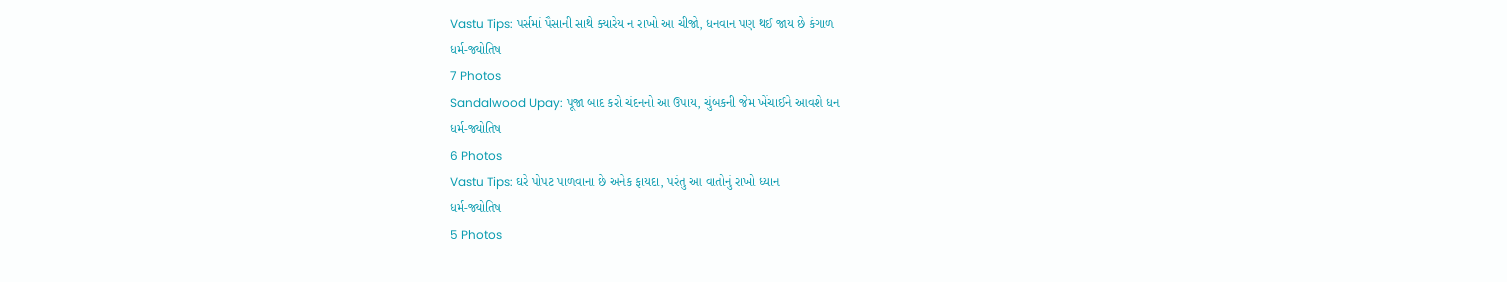Vastu Tips: પર્સમાં પૈસાની સાથે ક્યારેય ન રાખો આ ચીજો, ધનવાન પણ થઈ જાય છે કંગાળ
ધર્મ-જ્યોતિષ
7 Photos
Sandalwood Upay: પૂજા બાદ કરો ચંદનનો આ ઉપાય, ચુંબકની જેમ ખેંચાઈને આવશે ધન
ધર્મ-જ્યોતિષ
6 Photos
Vastu Tips: ઘરે પોપટ પાળવાના છે અનેક ફાયદા, પરંતુ આ વાતોનું રાખો ધ્યાન
ધર્મ-જ્યોતિષ
5 Photos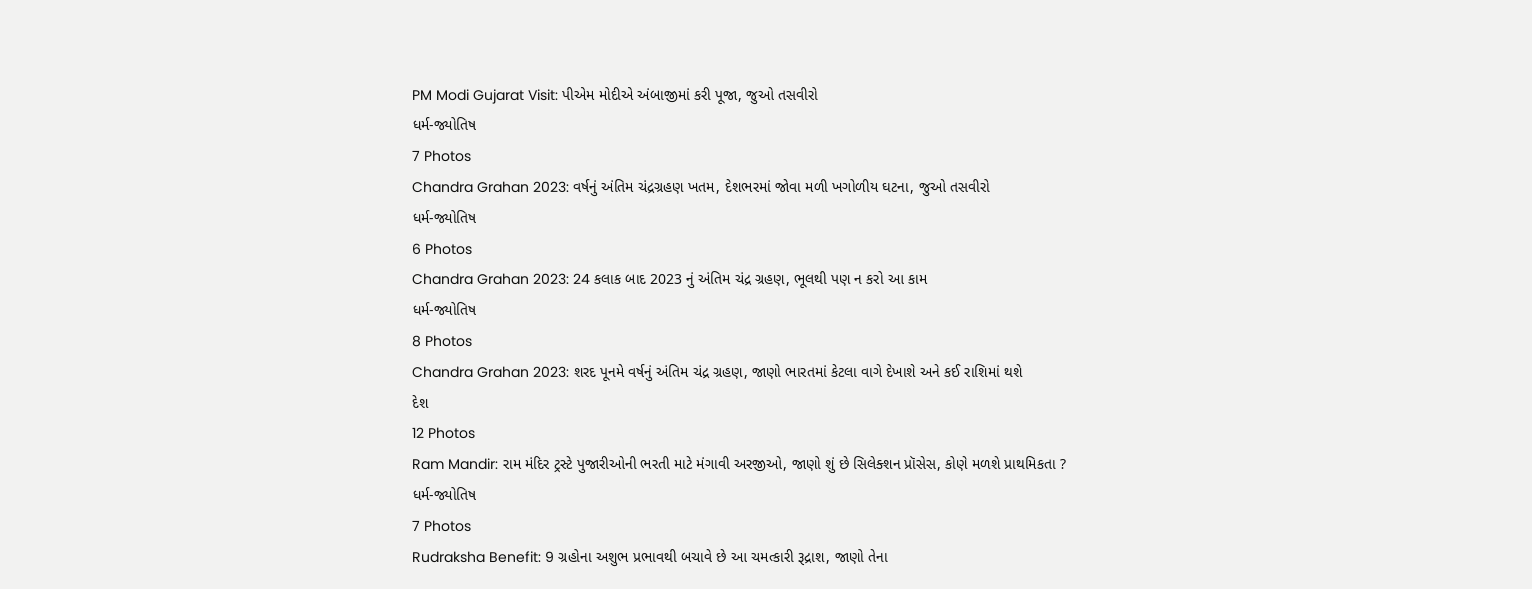PM Modi Gujarat Visit: પીએમ મોદીએ અંબાજીમાં કરી પૂજા, જુઓ તસવીરો
ધર્મ-જ્યોતિષ
7 Photos
Chandra Grahan 2023: વર્ષનું અંતિમ ચંદ્રગ્રહણ ખતમ, દેશભરમાં જોવા મળી ખગોળીય ઘટના, જુઓ તસવીરો
ધર્મ-જ્યોતિષ
6 Photos
Chandra Grahan 2023: 24 કલાક બાદ 2023 નું અંતિમ ચંદ્ર ગ્રહણ, ભૂલથી પણ ન કરો આ કામ
ધર્મ-જ્યોતિષ
8 Photos
Chandra Grahan 2023: શરદ પૂનમે વર્ષનું અંતિમ ચંદ્ર ગ્રહણ, જાણો ભારતમાં કેટલા વાગે દેખાશે અને કઈ રાશિમાં થશે
દેશ
12 Photos
Ram Mandir: રામ મંદિર ટ્રસ્ટે પુજારીઓની ભરતી માટે મંગાવી અરજીઓ, જાણો શું છે સિલેક્શન પ્રૉસેસ, કોણે મળશે પ્રાથમિકતા ?
ધર્મ-જ્યોતિષ
7 Photos
Rudraksha Benefit: 9 ગ્રહોના અશુભ પ્રભાવથી બચાવે છે આ ચમત્કારી રૂદ્રાશ, જાણો તેના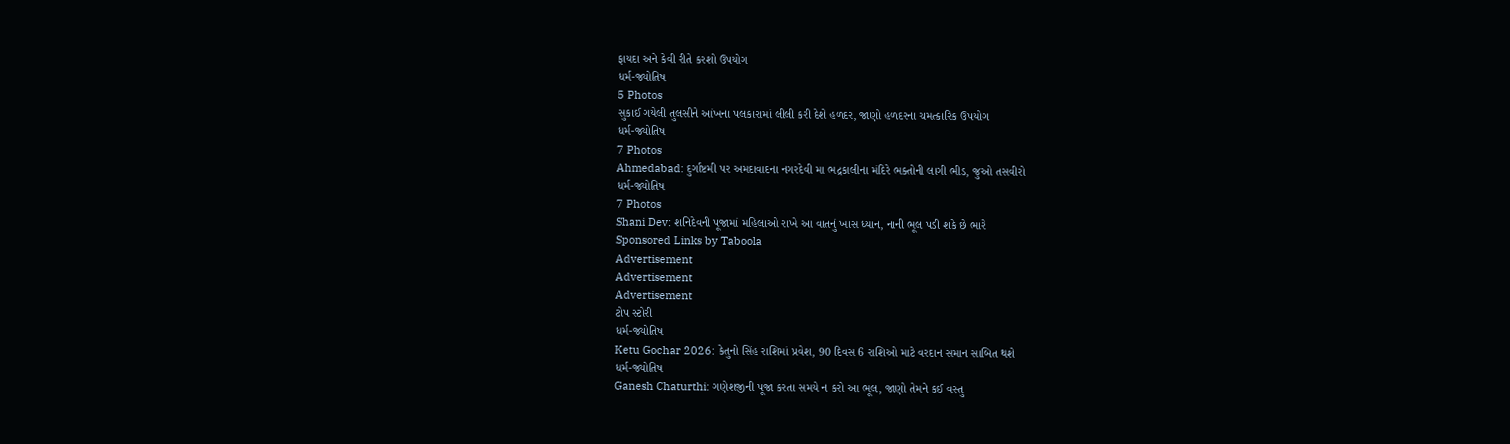ફાયદા અને કેવી રીતે કરશો ઉપયોગ
ધર્મ-જ્યોતિષ
5 Photos
સુકાઈ ગયેલી તુલસીને આંખના પલકારામાં લીલી કરી દેશે હળદર, જાણો હળદરના ચમત્કારિક ઉપયોગ
ધર્મ-જ્યોતિષ
7 Photos
Ahmedabad: દુર્ગાષ્ટમી પર અમદાવાદના નગરદેવી મા ભદ્રકાલીના મંદિરે ભક્તોની લાગી ભીડ, જુઓ તસવીરો
ધર્મ-જ્યોતિષ
7 Photos
Shani Dev: શનિદેવની પૂજામાં મહિલાઓ રાખે આ વાતનું ખાસ ધ્યાન, નાની ભૂલ પડી શકે છે ભારે
Sponsored Links by Taboola
Advertisement
Advertisement
Advertisement
ટોપ સ્ટોરી
ધર્મ-જ્યોતિષ
Ketu Gochar 2026: કેતુનો સિંહ રાશિમાં પ્રવેશ, 90 દિવસ 6 રાશિઓ માટે વરદાન સમાન સાબિત થશે
ધર્મ-જ્યોતિષ
Ganesh Chaturthi: ગણેશજીની પૂજા કરતા સમયે ન કરો આ ભૂલ, જાણો તેમને કઈ વસ્તુ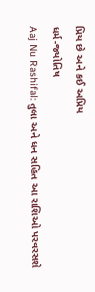પ્રિય છે અને કઈ અપ્રિય
ધર્મ-જ્યોતિષ
Aaj Nu Rashifal: તુલા અને ધન સહિત આ રાશિઓ પરવરસશે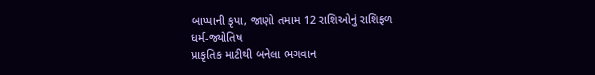બાપ્પાની કૃપા, જાણો તમામ 12 રાશિઓનું રાશિફળ
ધર્મ-જ્યોતિષ
પ્રાકૃતિક માટીથી બનેલા ભગવાન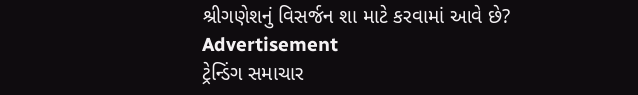શ્રીગણેશનું વિસર્જન શા માટે કરવામાં આવે છે?
Advertisement
ટ્રેન્ડિંગ સમાચાર